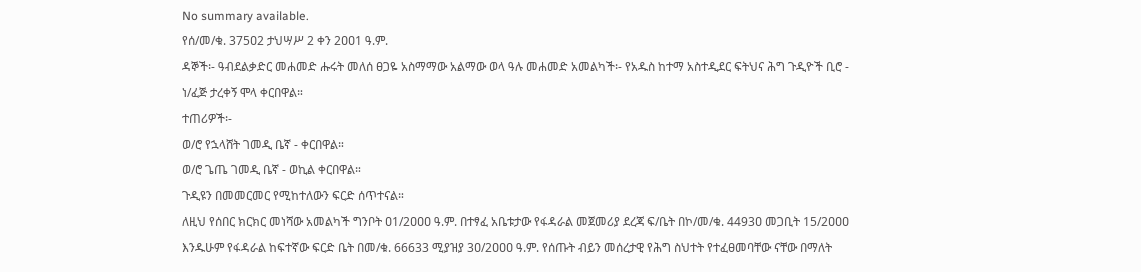No summary available.
የሰ/መ/ቁ. 375ዐ2 ታህሣሥ 2 ቀን 2ዐዐ1 ዓ.ም.
ዳኞች፡- ዓብደልቃድር መሐመድ ሑሩት መለሰ ፀጋዬ አስማማው አልማው ወላ ዓሉ መሐመድ አመልካች፡- የአዱስ ከተማ አስተዲደር ፍትህና ሕግ ጉዲዮች ቢሮ - ነ/ፈጅ ታረቀኝ ሞላ ቀርበዋል።
ተጠሪዎች፡-
ወ/ሮ የኋላሸት ገመዲ ቤኛ - ቀርበዋል።
ወ/ሮ ጌጤ ገመዲ ቤኛ - ወኪል ቀርበዋል።
ጉዲዩን በመመርመር የሚከተለውን ፍርድ ሰጥተናል።
ለዚህ የሰበር ክርክር መነሻው አመልካች ግንቦት ዐ1/2ዐዐዐ ዓ.ም. በተፃፈ አቤቱታው የፋዳራል መጀመሪያ ደረጃ ፍ/ቤት በኮ/መ/ቁ. 4493ዐ መጋቢት 15/2ዐዐዐ እንዱሁም የፋዳራል ከፍተኛው ፍርድ ቤት በመ/ቁ. 66633 ሚያዝያ 3ዐ/2ዐዐዐ ዓ.ም. የሰጡት ብይን መሰረታዊ የሕግ ስህተት የተፈፀመባቸው ናቸው በማለት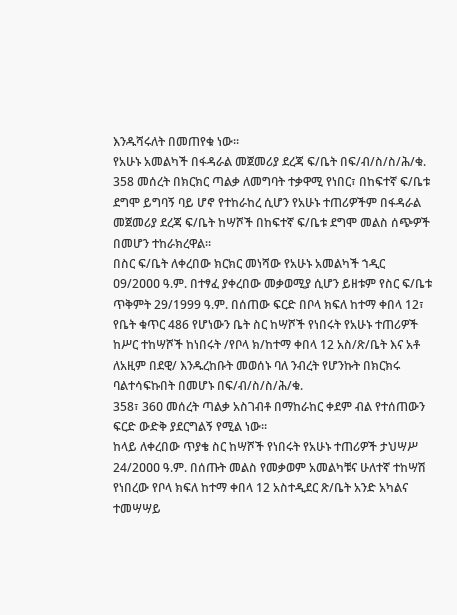እንዱሻሩለት በመጠየቁ ነው።
የአሁኑ አመልካች በፋዳራል መጀመሪያ ደረጃ ፍ/ቤት በፍ/ብ/ስ/ስ/ሕ/ቁ. 358 መሰረት በክርክር ጣልቃ ለመግባት ተቃዋሚ የነበር፣ በከፍተኛ ፍ/ቤቱ ደግሞ ይግባኝ ባይ ሆኖ የተከራከረ ሲሆን የአሁኑ ተጠሪዎችም በፋዳራል መጀመሪያ ደረጃ ፍ/ቤት ከሣሾች በከፍተኛ ፍ/ቤቱ ደግሞ መልስ ሰጭዎች በመሆን ተከራክረዋል።
በስር ፍ/ቤት ለቀረበው ክርክር መነሻው የአሁኑ አመልካች ኀዲር ዐ9/2ዐዐዐ ዓ.ም. በተፃፈ ያቀረበው መቃወሚያ ሲሆን ይዘቱም የስር ፍ/ቤቱ ጥቅምት 29/1999 ዓ.ም. በሰጠው ፍርድ በቦላ ክፍለ ከተማ ቀበላ 12፣ የቤት ቁጥር 486 የሆነውን ቤት ስር ከሣሾች የነበሩት የአሁኑ ተጠሪዎች ከሥር ተከሣሾች ከነበሩት /የቦላ ክ/ከተማ ቀበላ 12 አስ/ጽ/ቤት እና አቶ ለአዚም በደዊ/ እንዱረከቡት መወሰኑ ባለ ንብረት የሆንኩት በክርክሩ ባልተሳፍኩበት በመሆኑ በፍ/ብ/ስ/ስ/ሕ/ቁ.
358፣ 36ዐ መሰረት ጣልቃ አስገብቶ በማከራከር ቀደም ብል የተሰጠውን ፍርድ ውድቅ ያደርግልኝ የሚል ነው።
ከላይ ለቀረበው ጥያቄ ስር ከሣሾች የነበሩት የአሁኑ ተጠሪዎች ታህሣሥ 24/2ዐዐዐ ዓ.ም. በሰጡት መልስ የመቃወም አመልካቹና ሁለተኛ ተከሣሽ የነበረው የቦላ ክፍለ ከተማ ቀበላ 12 አስተዲደር ጽ/ቤት አንድ አካልና ተመሣሣይ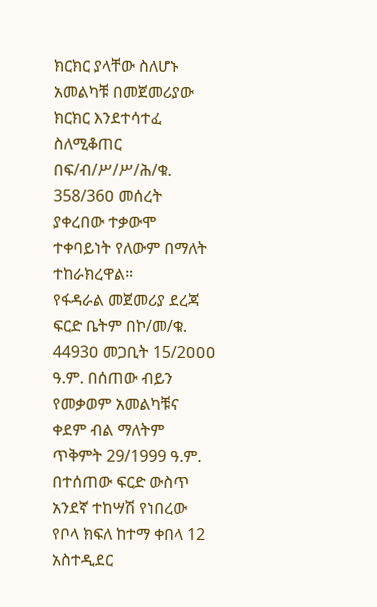ክርክር ያላቸው ስለሆኑ አመልካቹ በመጀመሪያው ክርክር እንደተሳተፈ ስለሚቆጠር በፍ/ብ/ሥ/ሥ/ሕ/ቁ.
358/36ዐ መሰረት ያቀረበው ተቃውሞ ተቀባይነት የለውም በማለት ተከራክረዋል።
የፋዳራል መጀመሪያ ደረጃ ፍርድ ቤትም በኮ/መ/ቁ. 4493ዐ መጋቢት 15/2ዐዐዐ ዓ.ም. በሰጠው ብይን የመቃወም አመልካቹና ቀደም ብል ማለትም ጥቅምት 29/1999 ዓ.ም. በተሰጠው ፍርድ ውስጥ አንደኛ ተከሣሽ የነበረው የቦላ ክፍለ ከተማ ቀበላ 12 አስተዲደር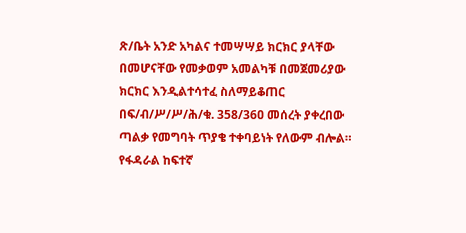ጽ/ቤት አንድ አካልና ተመሣሣይ ክርክር ያላቸው በመሆናቸው የመቃወም አመልካቹ በመጀመሪያው ክርክር እንዲልተሳተፈ ስለማይቆጠር በፍ/ብ/ሥ/ሥ/ሕ/ቁ. 358/36ዐ መሰረት ያቀረበው ጣልቃ የመግባት ጥያቄ ተቀባይነት የለውም ብሎል። የፋዳራል ከፍተኛ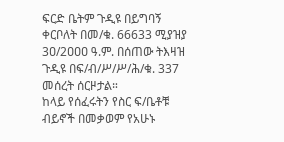ፍርድ ቤትም ጉዲዩ በይግባኝ ቀርቦለት በመ/ቁ. 66633 ሚያዝያ 3ዐ/2ዐዐዐ ዓ.ም. በሰጠው ትእዛዝ ጉዲዩ በፍ/ብ/ሥ/ሥ/ሕ/ቁ. 337 መሰረት ሰርዞታል።
ከላይ የሰፈሩትን የስር ፍ/ቤቶቹ ብይኖች በመቃወም የአሁኑ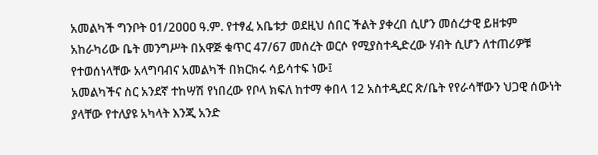አመልካች ግንቦት ዐ1/2ዐዐዐ ዓ.ም. የተፃፈ አቤቱታ ወደዚህ ሰበር ችልት ያቀረበ ሲሆን መሰረታዊ ይዘቱም አከራካሪው ቤት መንግሥት በአዋጅ ቁጥር 47/67 መሰረት ወርሶ የሚያስተዲድረው ሃብት ሲሆን ለተጠሪዎቹ የተወሰነላቸው አላግባብና አመልካች በክርክሩ ሳይሳተፍ ነው፤
አመልካችና ስር አንደኛ ተከሣሽ የነበረው የቦላ ክፍለ ከተማ ቀበላ 12 አስተዲደር ጽ/ቤት የየራሳቸውን ህጋዊ ሰውነት ያላቸው የተለያዩ አካላት እንጂ አንድ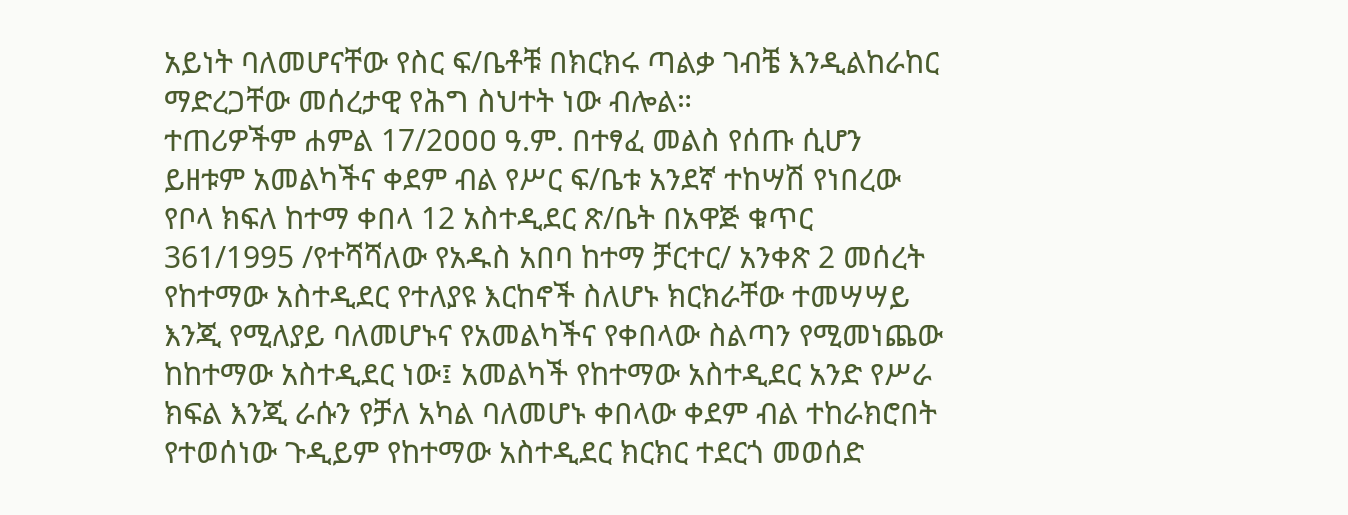አይነት ባለመሆናቸው የስር ፍ/ቤቶቹ በክርክሩ ጣልቃ ገብቼ እንዲልከራከር ማድረጋቸው መሰረታዊ የሕግ ስህተት ነው ብሎል።
ተጠሪዎችም ሐምል 17/2ዐዐዐ ዓ.ም. በተፃፈ መልስ የሰጡ ሲሆን ይዘቱም አመልካችና ቀደም ብል የሥር ፍ/ቤቱ አንደኛ ተከሣሽ የነበረው የቦላ ክፍለ ከተማ ቀበላ 12 አስተዲደር ጽ/ቤት በአዋጅ ቁጥር 361/1995 /የተሻሻለው የአዱስ አበባ ከተማ ቻርተር/ አንቀጽ 2 መሰረት የከተማው አስተዲደር የተለያዩ እርከኖች ስለሆኑ ክርክራቸው ተመሣሣይ እንጂ የሚለያይ ባለመሆኑና የአመልካችና የቀበላው ስልጣን የሚመነጨው ከከተማው አስተዲደር ነው፤ አመልካች የከተማው አስተዲደር አንድ የሥራ ክፍል እንጂ ራሱን የቻለ አካል ባለመሆኑ ቀበላው ቀደም ብል ተከራክሮበት የተወሰነው ጉዲይም የከተማው አስተዲደር ክርክር ተደርጎ መወሰድ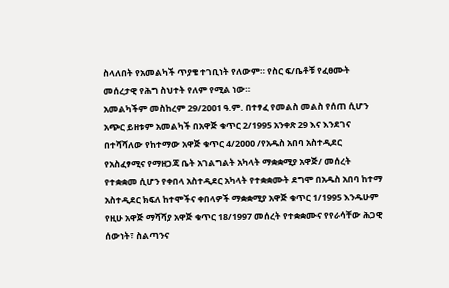ስላለበት የአመልካች ጥያቄ ተገቢነት የለውም። የስር ፍ/ቤቶቹ የፈፀሙት መሰረታዊ የሕግ ስህተት የለም የሚል ነው።
አመልካችም መስከረም 29/2ዐዐ1 ዓ.ም. በተፃፈ የመልስ መልስ የሰጠ ሲሆን አጭር ይዘቱም አመልካች በአዋጅ ቁጥር 2/1995 አንቀጽ 29 እና እንደገና በተሻሻለው የከተማው አዋጅ ቁጥር 4/2ዐዐዐ /የአዱስ አበባ አስተዲደር የአስፈፃሚና የማዘጋጃ ቤት አገልግልት አካላት ማቋቋሚያ አዋጅ/ መሰረት የተቋቋመ ሲሆን የቀበላ አስተዲደር አካላት የተቋቋሙት ደግሞ በአዱስ አበባ ከተማ አስተዲደር ክፍለ ከተሞችና ቀበላዎች ማቋቋሚያ አዋጅ ቁጥር 1/1995 እንዱሁም የዚሁ አዋጅ ማሻሻያ አዋጅ ቁጥር 18/1997 መሰረት የተቋቋሙና የየራሳቸው ሕጋዊ ሰውነት፣ ስልጣንና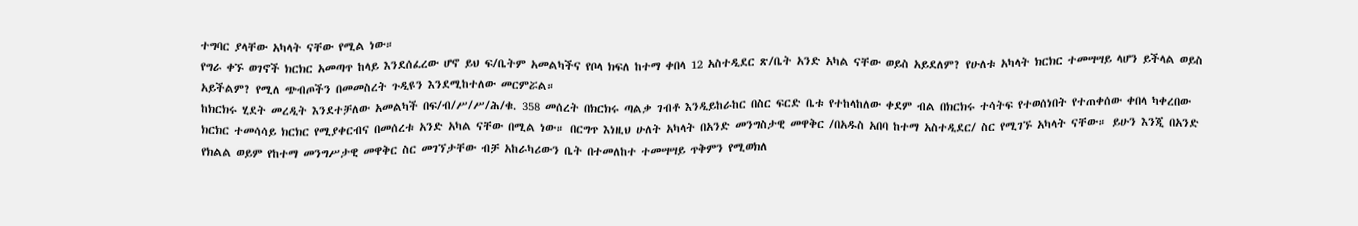ተግባር ያላቸው አካላት ናቸው የሚል ነው።
የግራ ቀኙ ወገኖች ክርክር አመጣጥ ከላይ እንደሰፈረው ሆኖ ይህ ፍ/ቤትም አመልካችና የቦላ ክፍለ ከተማ ቀበላ 12 አስተዲደር ጽ/ቤት አንድ አካል ናቸው ወይስ አይደለም? የሁለቱ አካላት ክርክር ተመሣሣይ ላሆን ይችላል ወይስ አይችልም? የሚለ ጭብጦችን በመመስረት ጉዲዩን እንደሚከተለው መርምሯል።
ከክርክሩ ሂደት መረዲት እንደተቻለው አመልካች በፍ/ብ/ሥ/ሥ/ሕ/ቁ. 358 መሰረት በክርክሩ ጣልቃ ገብቶ እንዲይከራከር በስር ፍርድ ቤቱ የተከላከለው ቀደም ብል በክርክሩ ተሳትፍ የተወሰነበት የተጠቀሰው ቀበላ ካቀረበው ክርክር ተመሳሳይ ክርክር የሚያቀርብና በመሰረቱ አንድ አካል ናቸው በሚል ነው። በርግጥ እነዚህ ሁለት አካላት በአንድ መንግስታዊ መዋቅር /በአዱስ አበባ ከተማ አስተዲደር/ ስር የሚገኙ አካላት ናቸው። ይሁን እንጂ በአንድ የክልል ወይም የከተማ መንግሥታዊ መዋቅር ስር መገኘታቸው ብቻ አከራካሪውን ቤት በተመለከተ ተመሣሣይ ጥቅምን የሚወክለ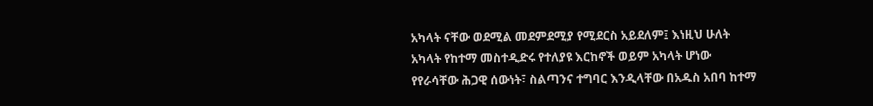አካላት ናቸው ወደሚል መደምደሚያ የሚደርስ አይደለም፤ እነዚህ ሁለት አካላት የከተማ መስተዲድሩ የተለያዩ እርከኖች ወይም አካላት ሆነው የየራሳቸው ሕጋዊ ሰውነት፣ ስልጣንና ተግባር እንዲላቸው በአዱስ አበባ ከተማ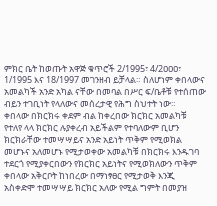ምክር ቤት ከወጡት አዋጅ ቁጥሮች 2/1995፣ 4/2ዐዐዐ፣ 1/1995 እና 18/1997 መገንዘብ ይቻላል። ስለሆነም ቀበላውና አመልካች አንድ አካል ናቸው በመባል በሥር ፍ/ቤቶቹ የተሰጠው ብይን ተገቢነት የላለውና መሰረታዊ የሕግ ስህተት ነው።
ቀበላው በክርክሩ ቀደም ብል ከቀረበው ክርክር አመልካቹ የተለየ ላላ ክርክር ሉያቀረብ አይችልም የተባለውም ቢሆን ክርክራቸው ተመሣሣይና አንድ አይነት ጥቅም የሚወክል መሆኑና አለመሆኑ የሚታወቀው አመልካቹ በክርክሩ እንዱገባ ተደርጎ የሚያቀርበውን የክርክር አይነትና የሚወክለውን ጥቅም ቀበላው አቅርቦት ከነበረው በማነፃፀር የሚታወቅ እንጂ አስቀድሞ ተመሣሣይ ክርክር አለው የሚል ግምት በመያዝ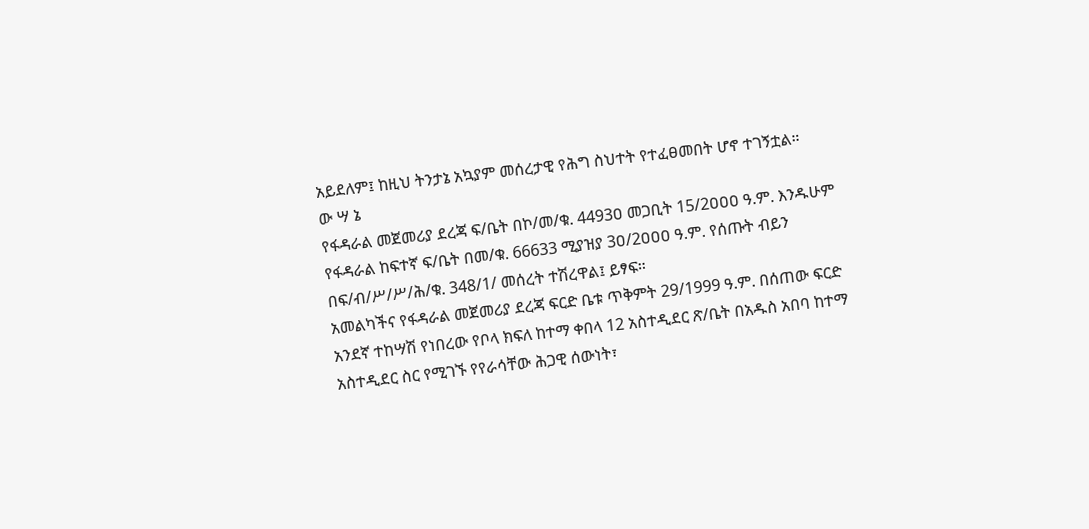አይደለም፤ ከዚህ ትንታኔ አኳያም መሰረታዊ የሕግ ስህተት የተፈፀመበት ሆኖ ተገኝቷል።
ው ሣ ኔ
የፋዳራል መጀመሪያ ደረጃ ፍ/ቤት በኮ/መ/ቁ. 4493ዐ መጋቢት 15/2ዐዐዐ ዓ.ም. እንዱሁም የፋዳራል ከፍተኛ ፍ/ቤት በመ/ቁ. 66633 ሚያዝያ 3ዐ/2ዐዐዐ ዓ.ም. የሰጡት ብይን በፍ/ብ/ሥ/ሥ/ሕ/ቁ. 348/1/ መሰረት ተሽረዋል፤ ይፃፍ።
አመልካችና የፋዳራል መጀመሪያ ደረጃ ፍርድ ቤቱ ጥቅምት 29/1999 ዓ.ም. በሰጠው ፍርድ አንደኛ ተከሣሽ የነበረው የቦላ ክፍለ ከተማ ቀበላ 12 አስተዲደር ጽ/ቤት በአዱስ አበባ ከተማ አስተዲደር ስር የሚገኙ የየራሳቸው ሕጋዊ ሰውነት፣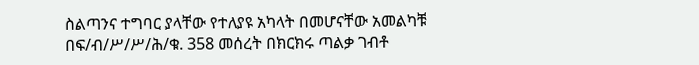ስልጣንና ተግባር ያላቸው የተለያዩ አካላት በመሆናቸው አመልካቹ በፍ/ብ/ሥ/ሥ/ሕ/ቁ. 358 መሰረት በክርክሩ ጣልቃ ገብቶ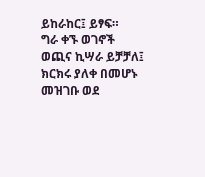ይከራከር፤ ይፃፍ።
ግራ ቀኙ ወገኖች ወጪና ኪሣራ ይቻቻለ፤ ክርክሩ ያለቀ በመሆኑ መዝገቡ ወደ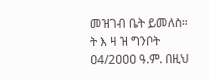መዝገብ ቤት ይመለስ።
ት እ ዛ ዝ ግንቦት ዐ4/2ዐዐዐ ዓ.ም. በዚህ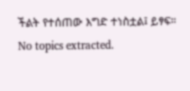ችልት የተሰጠው እግድ ተነስቷል፤ ይፃፍ።
No topics extracted.